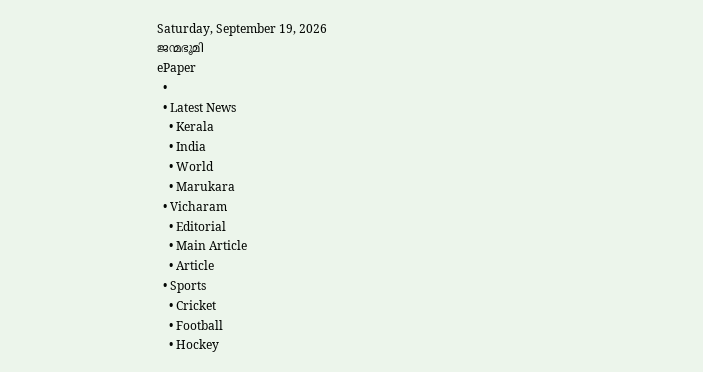Saturday, September 19, 2026
ജന്മഭൂമി
ePaper
  •
  • Latest News
    • Kerala
    • India
    • World
    • Marukara
  • Vicharam
    • Editorial
    • Main Article
    • Article
  • Sports
    • Cricket
    • Football
    • Hockey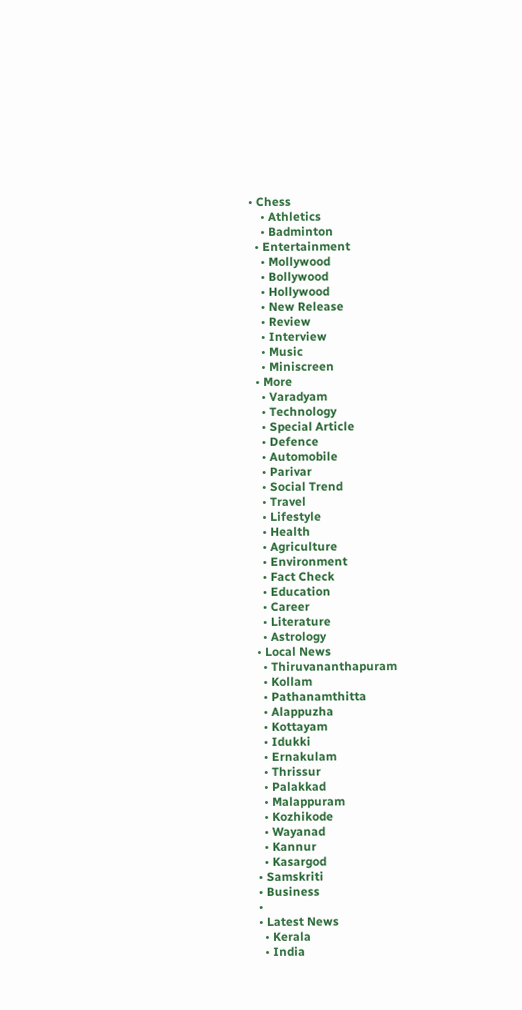• Chess
    • Athletics
    • Badminton
  • Entertainment
    • Mollywood
    • Bollywood
    • Hollywood
    • New Release
    • Review
    • Interview
    • Music
    • Miniscreen
  • More
    • Varadyam
    • Technology
    • Special Article
    • Defence
    • Automobile
    • Parivar
    • Social Trend
    • Travel
    • Lifestyle
    • Health
    • Agriculture
    • Environment
    • Fact Check
    • Education
    • Career
    • Literature
    • Astrology
  • Local News
    • Thiruvananthapuram
    • Kollam
    • Pathanamthitta
    • Alappuzha
    • Kottayam
    • Idukki
    • Ernakulam
    • Thrissur
    • Palakkad
    • Malappuram
    • Kozhikode
    • Wayanad
    • Kannur
    • Kasargod
  • Samskriti
  • Business
  •
  • Latest News
    • Kerala
    • India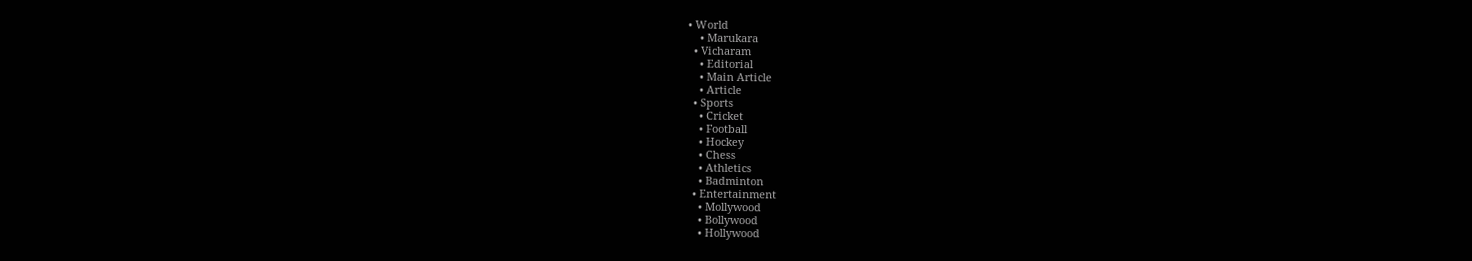• World
    • Marukara
  • Vicharam
    • Editorial
    • Main Article
    • Article
  • Sports
    • Cricket
    • Football
    • Hockey
    • Chess
    • Athletics
    • Badminton
  • Entertainment
    • Mollywood
    • Bollywood
    • Hollywood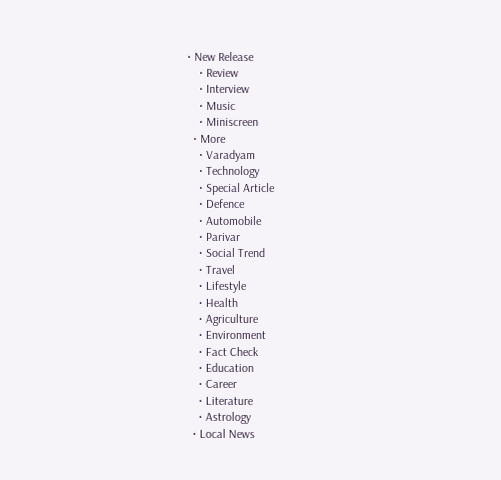• New Release
    • Review
    • Interview
    • Music
    • Miniscreen
  • More
    • Varadyam
    • Technology
    • Special Article
    • Defence
    • Automobile
    • Parivar
    • Social Trend
    • Travel
    • Lifestyle
    • Health
    • Agriculture
    • Environment
    • Fact Check
    • Education
    • Career
    • Literature
    • Astrology
  • Local News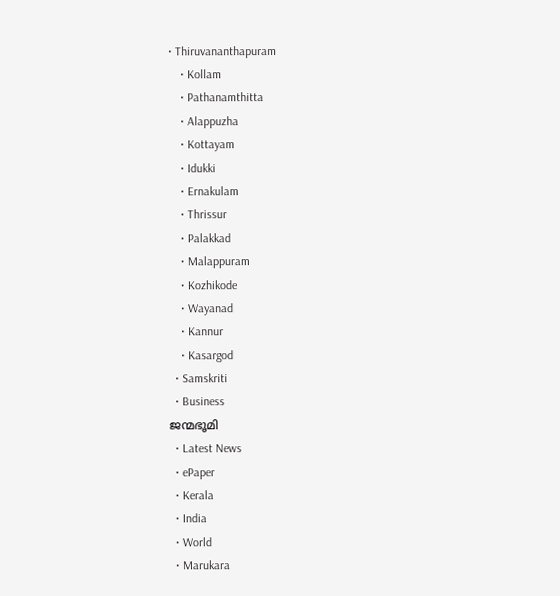• Thiruvananthapuram
    • Kollam
    • Pathanamthitta
    • Alappuzha
    • Kottayam
    • Idukki
    • Ernakulam
    • Thrissur
    • Palakkad
    • Malappuram
    • Kozhikode
    • Wayanad
    • Kannur
    • Kasargod
  • Samskriti
  • Business
ജന്മഭൂമി
  • Latest News
  • ePaper
  • Kerala
  • India
  • World
  • Marukara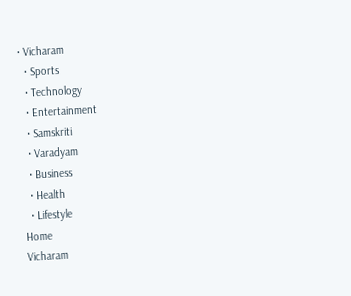• Vicharam
  • Sports
  • Technology
  • Entertainment
  • Samskriti
  • Varadyam
  • Business
  • Health
  • Lifestyle
Home
Vicharam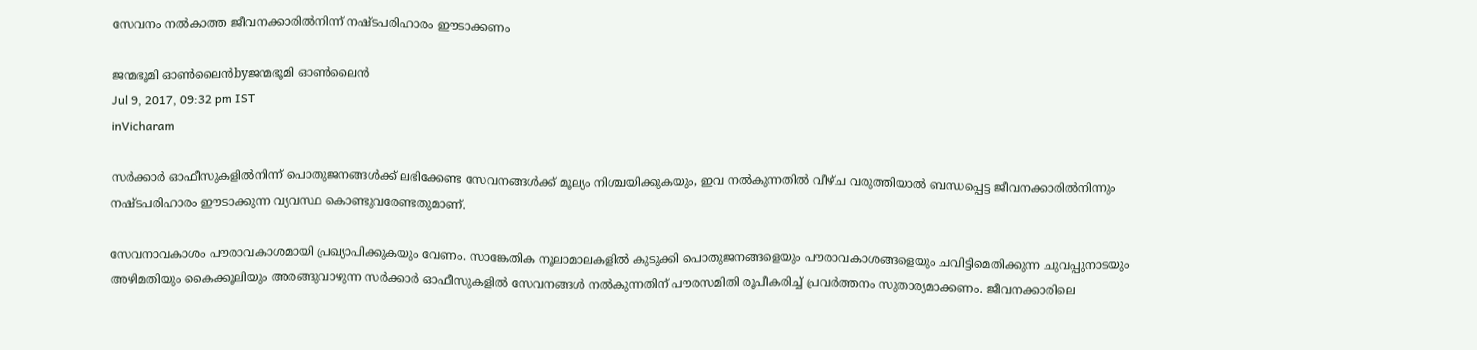സേവനം നല്‍കാത്ത ജീവനക്കാരില്‍നിന്ന് നഷ്ടപരിഹാരം ഈടാക്കണം

ജന്മഭൂമി ഓണ്‍ലൈന്‍byജന്മഭൂമി ഓണ്‍ലൈന്‍
Jul 9, 2017, 09:32 pm IST
inVicharam

സര്‍ക്കാര്‍ ഓഫീസുകളില്‍നിന്ന് പൊതുജനങ്ങള്‍ക്ക് ലഭിക്കേണ്ട സേവനങ്ങള്‍ക്ക് മൂല്യം നിശ്ചയിക്കുകയും, ഇവ നല്‍കുന്നതില്‍ വീഴ്ച വരുത്തിയാല്‍ ബന്ധപ്പെട്ട ജീവനക്കാരില്‍നിന്നും നഷ്ടപരിഹാരം ഈടാക്കുന്ന വ്യവസ്ഥ കൊണ്ടുവരേണ്ടതുമാണ്.

സേവനാവകാശം പൗരാവകാശമായി പ്രഖ്യാപിക്കുകയും വേണം. സാങ്കേതിക നൂലാമാലകളില്‍ കുടുക്കി പൊതുജനങ്ങളെയും പൗരാവകാശങ്ങളെയും ചവിട്ടിമെതിക്കുന്ന ചുവപ്പുനാടയും അഴിമതിയും കൈക്കൂലിയും അരങ്ങുവാഴുന്ന സര്‍ക്കാര്‍ ഓഫീസുകളില്‍ സേവനങ്ങള്‍ നല്‍കുന്നതിന് പൗരസമിതി രൂപീകരിച്ച് പ്രവര്‍ത്തനം സുതാര്യമാക്കണം. ജീവനക്കാരിലെ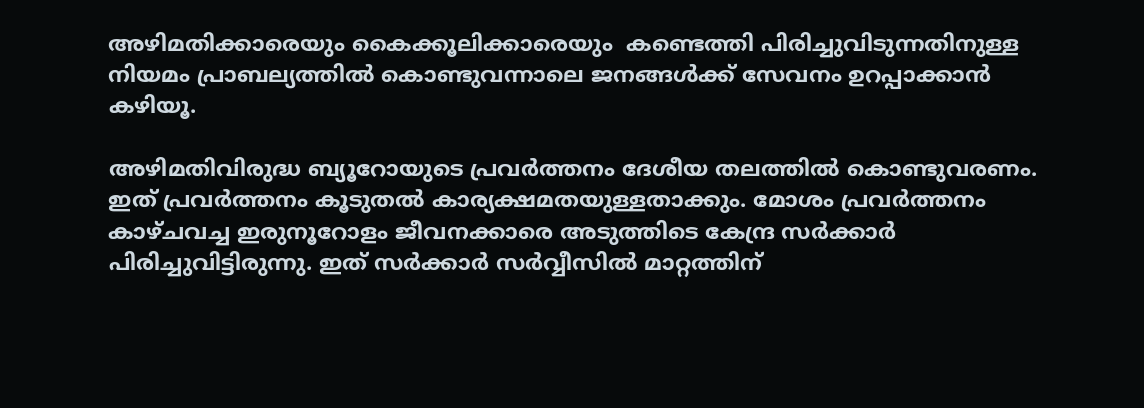അഴിമതിക്കാരെയും കൈക്കൂലിക്കാരെയും  കണ്ടെത്തി പിരിച്ചുവിടുന്നതിനുള്ള നിയമം പ്രാബല്യത്തില്‍ കൊണ്ടുവന്നാലെ ജനങ്ങള്‍ക്ക് സേവനം ഉറപ്പാക്കാന്‍ കഴിയൂ.

അഴിമതിവിരുദ്ധ ബ്യൂറോയുടെ പ്രവര്‍ത്തനം ദേശീയ തലത്തില്‍ കൊണ്ടുവരണം. ഇത് പ്രവര്‍ത്തനം കൂടുതല്‍ കാര്യക്ഷമതയുള്ളതാക്കും. മോശം പ്രവര്‍ത്തനം കാഴ്ചവച്ച ഇരുനൂറോളം ജീവനക്കാരെ അടുത്തിടെ കേന്ദ്ര സര്‍ക്കാര്‍ പിരിച്ചുവിട്ടിരുന്നു. ഇത് സര്‍ക്കാര്‍ സര്‍വ്വീസില്‍ മാറ്റത്തിന്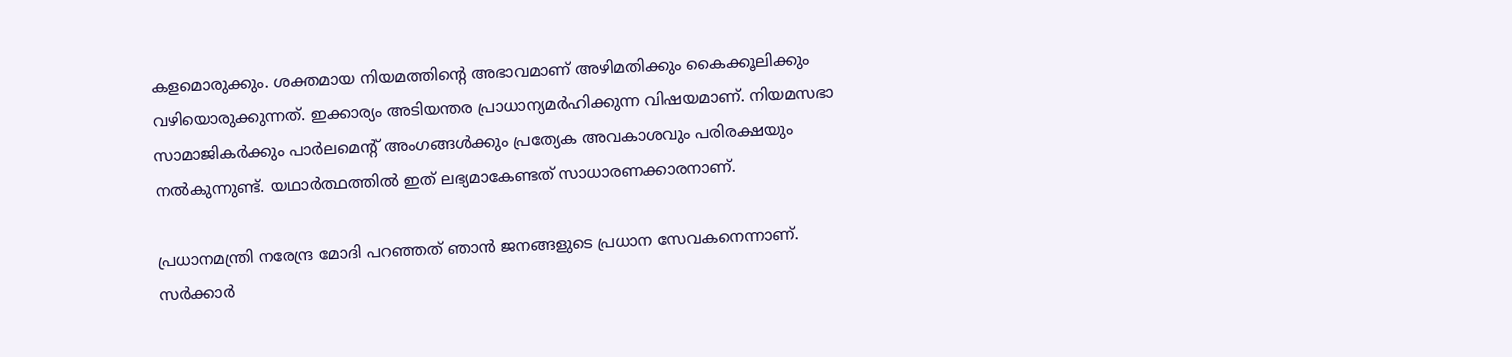കളമൊരുക്കും. ശക്തമായ നിയമത്തിന്റെ അഭാവമാണ് അഴിമതിക്കും കൈക്കൂലിക്കും വഴിയൊരുക്കുന്നത്. ഇക്കാര്യം അടിയന്തര പ്രാധാന്യമര്‍ഹിക്കുന്ന വിഷയമാണ്. നിയമസഭാ സാമാജികര്‍ക്കും പാര്‍ലമെന്റ് അംഗങ്ങള്‍ക്കും പ്രത്യേക അവകാശവും പരിരക്ഷയും നല്‍കുന്നുണ്ട്. യഥാര്‍ത്ഥത്തില്‍ ഇത് ലഭ്യമാകേണ്ടത് സാധാരണക്കാരനാണ്.

പ്രധാനമന്ത്രി നരേന്ദ്ര മോദി പറഞ്ഞത് ഞാന്‍ ജനങ്ങളുടെ പ്രധാന സേവകനെന്നാണ്. സര്‍ക്കാര്‍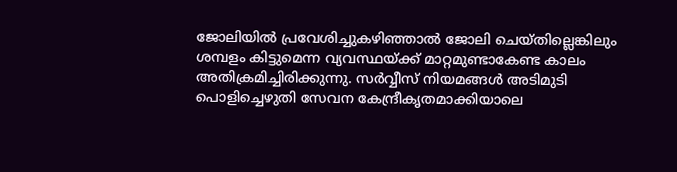ജോലിയില്‍ പ്രവേശിച്ചുകഴിഞ്ഞാല്‍ ജോലി ചെയ്തില്ലെങ്കിലും ശമ്പളം കിട്ടുമെന്ന വ്യവസ്ഥയ്‌ക്ക് മാറ്റമുണ്ടാകേണ്ട കാലം അതിക്രമിച്ചിരിക്കുന്നു. സര്‍വ്വീസ് നിയമങ്ങള്‍ അടിമുടി പൊളിച്ചെഴുതി സേവന കേന്ദ്രീകൃതമാക്കിയാലെ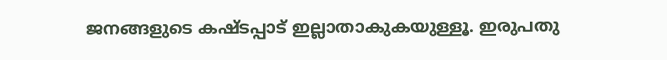ജനങ്ങളുടെ കഷ്ടപ്പാട് ഇല്ലാതാകുകയുള്ളൂ. ഇരുപതു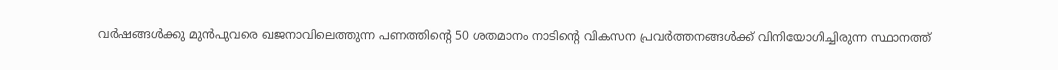വര്‍ഷങ്ങള്‍ക്കു മുന്‍പുവരെ ഖജനാവിലെത്തുന്ന പണത്തിന്റെ 50 ശതമാനം നാടിന്റെ വികസന പ്രവര്‍ത്തനങ്ങള്‍ക്ക് വിനിയോഗിച്ചിരുന്ന സ്ഥാനത്ത്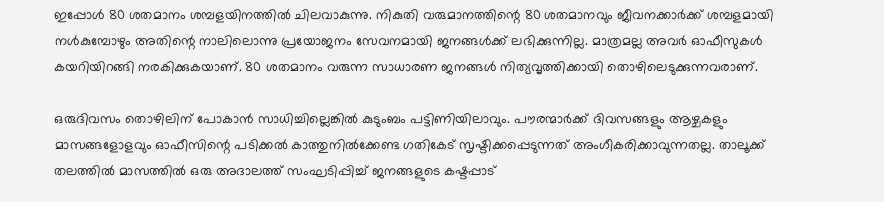ഇപ്പോള്‍ 80 ശതമാനം ശമ്പളയിനത്തില്‍ ചിലവാകുന്നു. നികുതി വരുമാനത്തിന്റെ 80 ശതമാനവും ജീവനക്കാര്‍ക്ക് ശമ്പളമായി നള്‍കുമ്പോഴും അതിന്റെ നാലിലൊന്നു പ്രയോജനം സേവനമായി ജനങ്ങള്‍ക്ക് ലഭിക്കുന്നില്ല. മാത്രമല്ല അവര്‍ ഓഫീസുകള്‍ കയറിയിറങ്ങി നരകിക്കുകയാണ്. 80 ശതമാനം വരുന്ന സാധാരണ ജനങ്ങള്‍ നിത്യവൃത്തിക്കായി തൊഴിലെടുക്കുന്നവരാണ്.

ഒരുദിവസം തൊഴിലിന് പോകാന്‍ സാധിച്ചില്ലെങ്കില്‍ കുടുംബം പട്ടിണിയിലാവും. പൗരന്മാര്‍ക്ക് ദിവസങ്ങളും ആഴ്ചകളും മാസങ്ങളോളവും ഓഫീസിന്റെ പടിക്കല്‍ കാത്തുനില്‍ക്കേണ്ട ഗതികേട് സൃഷ്ടിക്കപ്പെടുന്നത് അംഗീകരിക്കാവുന്നതല്ല. താലൂക്ക് തലത്തില്‍ മാസത്തില്‍ ഒരു അദാലത്ത് സംഘടിപ്പിച്ച് ജനങ്ങളുടെ കഷ്ടപ്പാട്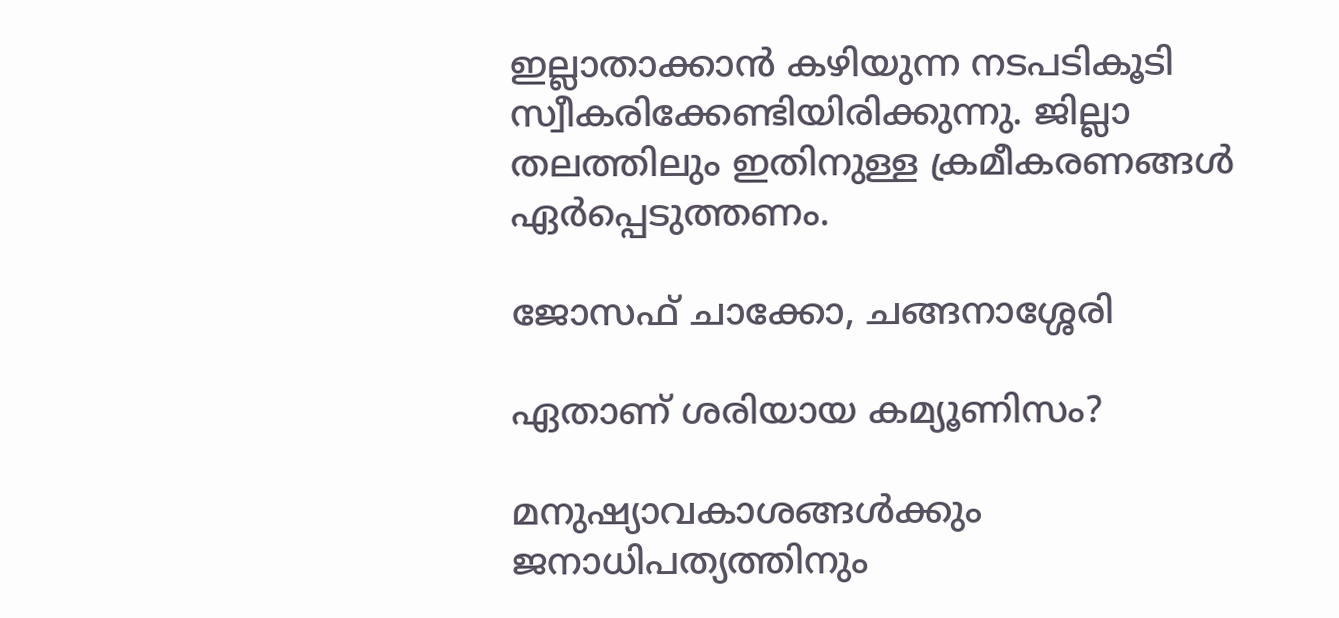ഇല്ലാതാക്കാന്‍ കഴിയുന്ന നടപടികൂടി സ്വീകരിക്കേണ്ടിയിരിക്കുന്നു. ജില്ലാ തലത്തിലും ഇതിനുള്ള ക്രമീകരണങ്ങള്‍ ഏര്‍പ്പെടുത്തണം.

ജോസഫ് ചാക്കോ, ചങ്ങനാശ്ശേരി

ഏതാണ് ശരിയായ കമ്യൂണിസം?

മനുഷ്യാവകാശങ്ങള്‍ക്കും ജനാധിപത്യത്തിനും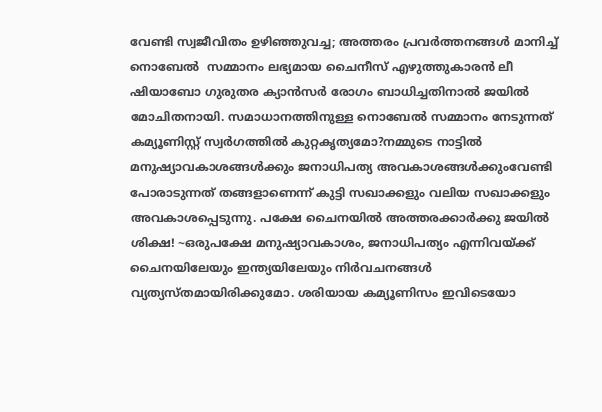വേണ്ടി സ്വജീവിതം ഉഴിഞ്ഞുവച്ച; അത്തരം പ്രവര്‍ത്തനങ്ങള്‍ മാനിച്ച് നൊബേല്‍  സമ്മാനം ലഭ്യമായ ചൈനീസ് എഴുത്തുകാരന്‍ ലീ ഷിയാബോ ഗുരുതര ക്യാന്‍സര്‍ രോഗം ബാധിച്ചതിനാല്‍ ജയില്‍ മോചിതനായി. സമാധാനത്തിനുള്ള നൊബേല്‍ സമ്മാനം നേടുന്നത് കമ്യൂണിസ്റ്റ് സ്വര്‍ഗത്തില്‍ കുറ്റകൃത്യമോ?നമ്മുടെ നാട്ടില്‍ മനുഷ്യാവകാശങ്ങള്‍ക്കും ജനാധിപത്യ അവകാശങ്ങള്‍ക്കുംവേണ്ടി പോരാടുന്നത് തങ്ങളാണെന്ന് കുട്ടി സഖാക്കളും വലിയ സഖാക്കളും അവകാശപ്പെടുന്നു. പക്ഷേ ചൈനയില്‍ അത്തരക്കാര്‍ക്കു ജയില്‍ ശിക്ഷ! ~ഒരുപക്ഷേ മനുഷ്യാവകാശം, ജനാധിപത്യം എന്നിവയ്‌ക്ക് ചൈനയിലേയും ഇന്ത്യയിലേയും നിര്‍വചനങ്ങള്‍ വ്യത്യസ്തമായിരിക്കുമോ. ശരിയായ കമ്യൂണിസം ഇവിടെയോ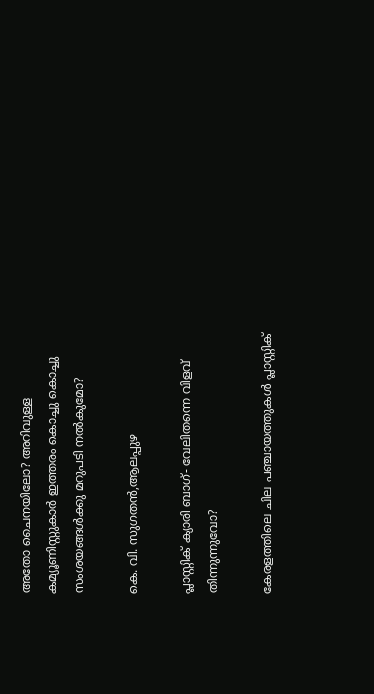അതോ ചൈനയിലോ? അറിവുള്ള കമ്യൂണിസ്റ്റുകാര്‍ ഇത്തരം കൊച്ചു കൊച്ചു സംശയങ്ങള്‍ക്കു മറുപടി നല്‍കുമോ?

കെ. വി. സുഗതന്‍,ആലപ്പുഴ

പ്ലാസ്റ്റിക് ക്യാരി ബാഗ്- വേലിതന്നെ വിളവ് തിന്നുന്നുവോ?

കേരളത്തിലെ ചില പഞ്ചായത്തുകള്‍ പ്ലാസ്റ്റിക്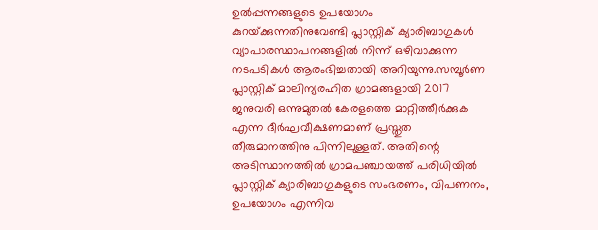ഉല്‍പ്പന്നങ്ങളുടെ ഉപയോഗം കുറയ്‌ക്കുന്നതിനുവേണ്ടി പ്ലാസ്റ്റിക് ക്യാരിബാഗുകള്‍ വ്യാപാരസ്ഥാപനങ്ങളില്‍ നിന്ന് ഒഴിവാക്കുന്ന നടപടികള്‍ ആരംഭിച്ചതായി അറിയുന്നു.സമ്പൂര്‍ണ പ്ലാസ്റ്റിക് മാലിന്യരഹിത ഗ്രാമങ്ങളായി 2017 ജനുവരി ഒന്നുമുതല്‍ കേരളത്തെ മാറ്റിത്തീര്‍ക്കുക എന്ന ദീര്‍ഘവീക്ഷണമാണ് പ്രസ്തുത തീരുമാനത്തിനു പിന്നിലുള്ളത്. അതിന്റെ അടിസ്ഥാനത്തില്‍ ഗ്രാമപഞ്ചായത്ത് പരിധിയില്‍ പ്ലാസ്റ്റിക് ക്യാരിബാഗുകളുടെ സംഭരണം, വിപണനം, ഉപയോഗം എന്നിവ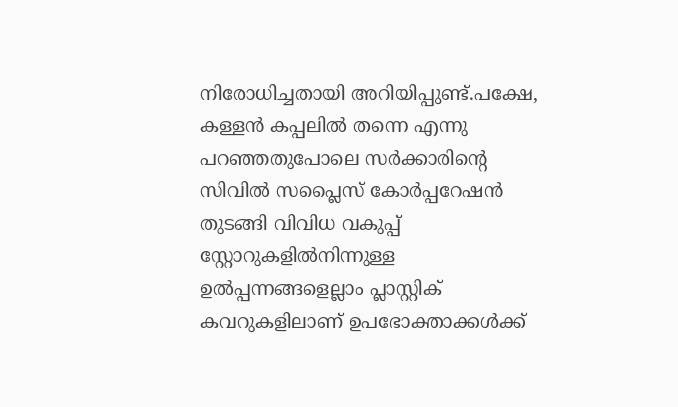നിരോധിച്ചതായി അറിയിപ്പുണ്ട്.പക്ഷേ, കള്ളന്‍ കപ്പലില്‍ തന്നെ എന്നു പറഞ്ഞതുപോലെ സര്‍ക്കാരിന്റെ സിവില്‍ സപ്ലൈസ് കോര്‍പ്പറേഷന്‍ തുടങ്ങി വിവിധ വകുപ്പ് സ്റ്റോറുകളില്‍നിന്നുള്ള ഉല്‍പ്പന്നങ്ങളെല്ലാം പ്ലാസ്റ്റിക് കവറുകളിലാണ് ഉപഭോക്താക്കള്‍ക്ക്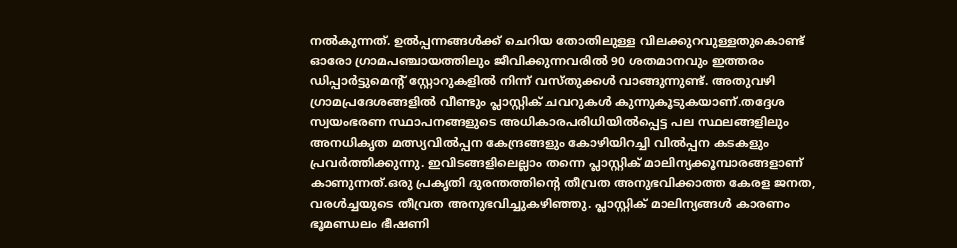നല്‍കുന്നത്. ഉല്‍പ്പന്നങ്ങള്‍ക്ക് ചെറിയ തോതിലുള്ള വിലക്കുറവുള്ളതുകൊണ്ട് ഓരോ ഗ്രാമപഞ്ചായത്തിലും ജീവിക്കുന്നവരില്‍ 90 ശതമാനവും ഇത്തരം ഡിപ്പാര്‍ട്ടുമെന്റ് സ്റ്റോറുകളില്‍ നിന്ന് വസ്തുക്കള്‍ വാങ്ങുന്നുണ്ട്. അതുവഴി ഗ്രാമപ്രദേശങ്ങളില്‍ വീണ്ടും പ്ലാസ്റ്റിക് ചവറുകള്‍ കുന്നുകൂടുകയാണ്.തദ്ദേശ സ്വയംഭരണ സ്ഥാപനങ്ങളുടെ അധികാരപരിധിയില്‍പ്പെട്ട പല സ്ഥലങ്ങളിലും അനധികൃത മത്സ്യവില്‍പ്പന കേന്ദ്രങ്ങളും കോഴിയിറച്ചി വില്‍പ്പന കടകളും പ്രവര്‍ത്തിക്കുന്നു. ഇവിടങ്ങളിലെല്ലാം തന്നെ പ്ലാസ്റ്റിക് മാലിന്യക്കൂമ്പാരങ്ങളാണ് കാണുന്നത്.ഒരു പ്രകൃതി ദുരന്തത്തിന്റെ തീവ്രത അനുഭവിക്കാത്ത കേരള ജനത, വരള്‍ച്ചയുടെ തീവ്രത അനുഭവിച്ചുകഴിഞ്ഞു. പ്ലാസ്റ്റിക് മാലിന്യങ്ങള്‍ കാരണം ഭൂമണ്ഡലം ഭീഷണി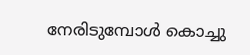നേരിടുമ്പോള്‍ കൊച്ചു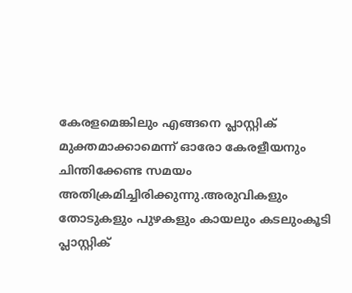കേരളമെങ്കിലും എങ്ങനെ പ്ലാസ്റ്റിക് മുക്തമാക്കാമെന്ന് ഓരോ കേരളീയനും ചിന്തിക്കേണ്ട സമയം അതിക്രമിച്ചിരിക്കുന്നു.അരുവികളും തോടുകളും പുഴകളും കായലും കടലുംകൂടി പ്ലാസ്റ്റിക്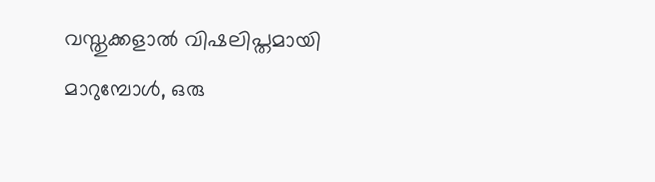വസ്തുക്കളാല്‍ വിഷലിപ്തമായി മാറുമ്പോള്‍, ഒരു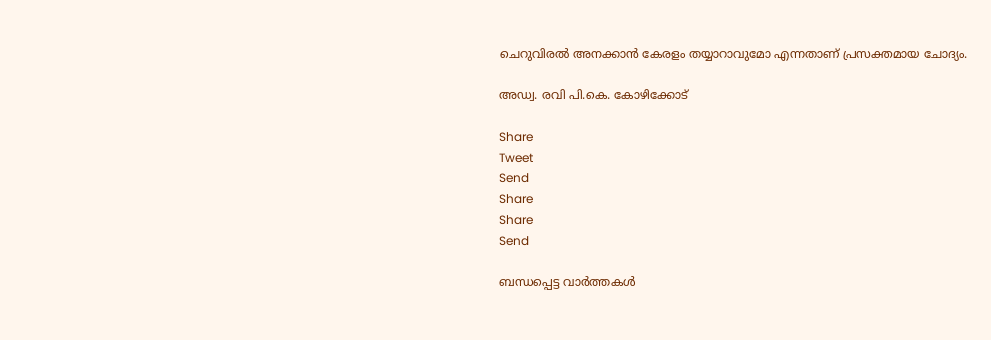ചെറുവിരല്‍ അനക്കാന്‍ കേരളം തയ്യാറാവുമോ എന്നതാണ് പ്രസക്തമായ ചോദ്യം.

അഡ്വ. രവി പി.കെ. കോഴിക്കോട്‌

Share
Tweet
Send
Share
Share
Send

ബന്ധപ്പെട്ട വാര്‍ത്തകള്‍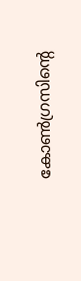കോണ്‍ഗ്രസിന്‍റെ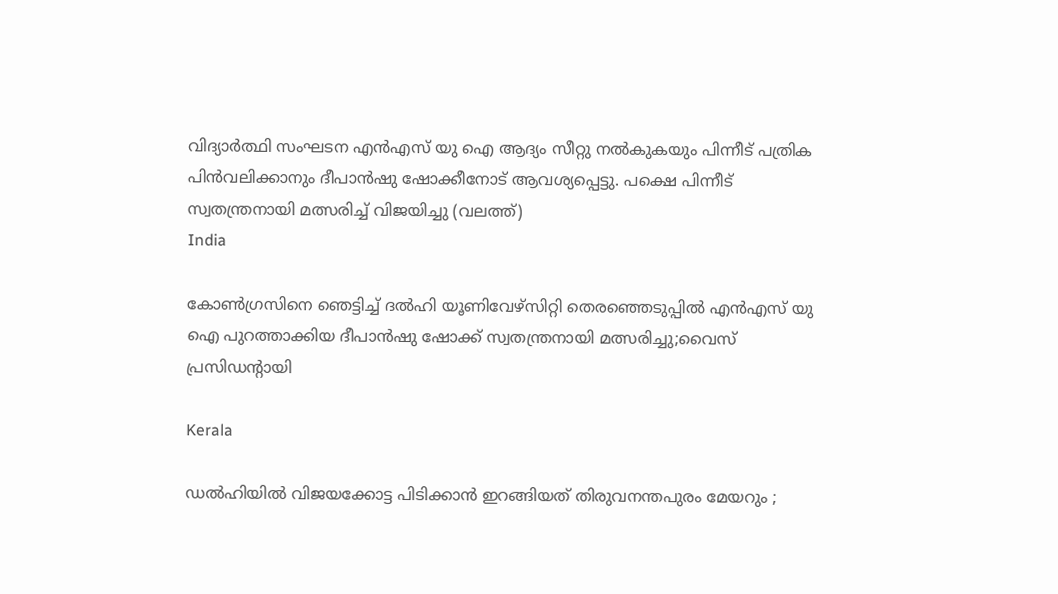വിദ്യാര്‍ത്ഥി സംഘടന എന്‍എസ് യു ഐ ആദ്യം സീറ്റു നല്‍കുകയും പിന്നീട് പത്രിക പിന്‍വലിക്കാനും ദീപാന്‍ഷു ഷോക്കീനോട് ആവശ്യപ്പെട്ടു. പക്ഷെ പിന്നീട് സ്വതന്ത്രനായി മത്സരിച്ച് വിജയിച്ചു (വലത്ത്)
India

കോണ്‍ഗ്രസിനെ ഞെട്ടിച്ച് ദല്‍ഹി യൂണിവേഴ്സിറ്റി തെരഞ്ഞെടുപ്പില്‍ എന്‍എസ് യു ഐ പുറത്താക്കിയ ദീപാൻഷു ഷോക്ക് സ്വതന്ത്രനായി മത്സരിച്ചു;വൈസ് പ്രസിഡന്‍റായി

Kerala

ഡൽഹിയിൽ വിജയക്കോട്ട പിടിക്കാൻ ഇറങ്ങിയത് തിരുവനന്തപുരം മേയറും ;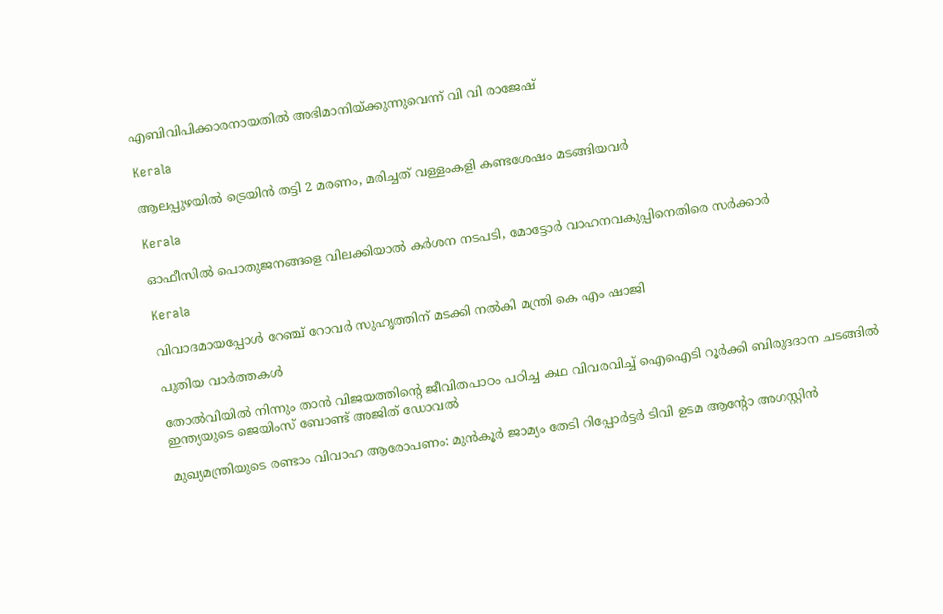എബിവിപിക്കാരനായതിൽ അഭിമാനിയ്‌ക്കുന്നുവെന്ന് വി വി രാജേഷ്

Kerala

ആലപ്പുഴയില്‍ ട്രെയിന്‍ തട്ടി 2 മരണം, മരിച്ചത് വള്ളംകളി കണ്ടശേഷം മടങ്ങിയവര്‍

Kerala

ഓഫീസില്‍ പൊതുജനങ്ങളെ വിലക്കിയാല്‍ കര്‍ശന നടപടി, മോട്ടോര്‍ വാഹനവകുപ്പിനെതിരെ സര്‍ക്കാര്‍

Kerala

വിവാദമായപ്പോള്‍ റേഞ്ച് റോവര്‍ സുഹൃത്തിന് മടക്കി നല്‍കി മന്ത്രി കെ എം ഷാജി

പുതിയ വാര്‍ത്തകള്‍

തോല്‍വിയില്‍ നിന്നും താന്‍ വിജയത്തിന്റെ ജീവിതപാഠം പഠിച്ച കഥ വിവരവിച്ച് ഐഐടി റൂർക്കി ബിരുദദാന ചടങ്ങിൽ ഇന്ത്യയുടെ ജെയിംസ് ബോണ്ട് അജിത് ഡോവല്‍

മുഖ്യമന്ത്രിയുടെ രണ്ടാം വിവാഹ ആരോപണം: മുന്‍കൂര്‍ ജാമ്യം തേടി റിപ്പോര്‍ട്ടര്‍ ടിവി ഉടമ ആന്റോ അഗസ്റ്റിന്‍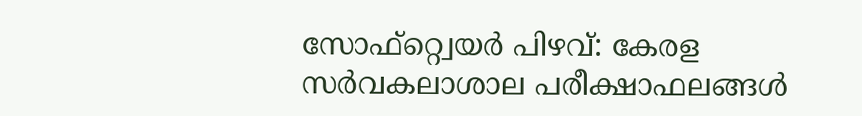സോഫ്റ്റ്വെയര്‍ പിഴവ്: കേരള സര്‍വകലാശാല പരീക്ഷാഫലങ്ങള്‍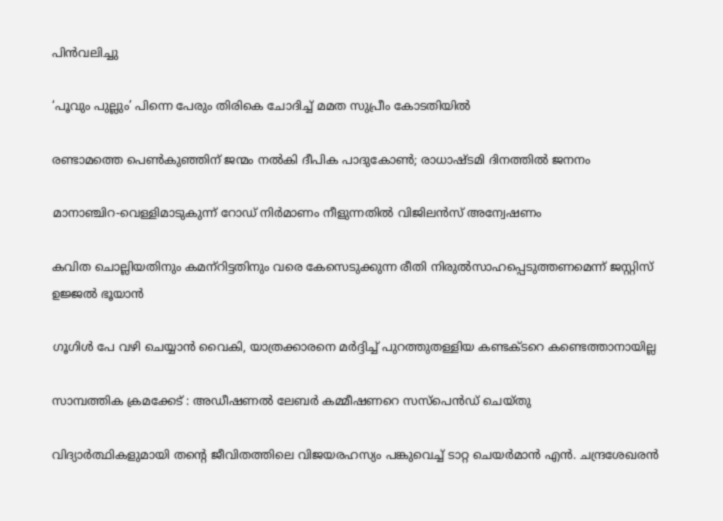പിന്‍വലിച്ചു

‘പൂവും പുല്ലും’ പിന്നെ പേരും തിരികെ ചോദിച്ച് മമത സുപ്രീം കോടതിയില്‍

രണ്ടാമത്തെ പെണ്‍കുഞ്ഞിന് ജന്മം നല്‍കി ദീപിക പാദുകോണ്‍; രാധാഷ്ടമി ദിനത്തില്‍ ജനനം

മാനാഞ്ചിറ-വെള്ളിമാടുകുന്ന് റോഡ് നിര്‍മാണം നീളുന്നതില്‍ വിജിലന്‍സ് അന്വേഷണം

കവിത ചൊല്ലിയതിനും കമന്‌റിട്ടതിനും വരെ കേസെടുക്കുന്ന രീതി നിരുല്‍സാഹപ്പെടുത്തണമെന്ന് ജസ്റ്റിസ് ഉജ്ജല്‍ ഭൂയാന്‍

ഗൂഗിള്‍ പേ വഴി ചെയ്യാന്‍ വൈകി, യാത്രക്കാരനെ മര്‍ദ്ദിച്ച് പുറത്തുതള്ളിയ കണ്ടക്ടറെ കണ്ടെത്താനായില്ല

സാമ്പത്തിക ക്രമക്കേട് : അഡീഷണല്‍ ലേബര്‍ കമ്മീഷണറെ സസ്‌പെന്‍ഡ് ചെയ്തു

വിദ്യാര്‍ത്ഥികളുമായി തന്റെ ജീവിതത്തിലെ വിജയരഹസ്യം പങ്കുവെച്ച് ടാറ്റ ചെയര്‍മാന്‍ എൻ. ചന്ദ്രശേഖരന്‍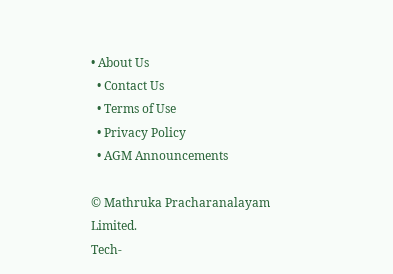• About Us
  • Contact Us
  • Terms of Use
  • Privacy Policy
  • AGM Announcements

© Mathruka Pracharanalayam Limited.
Tech-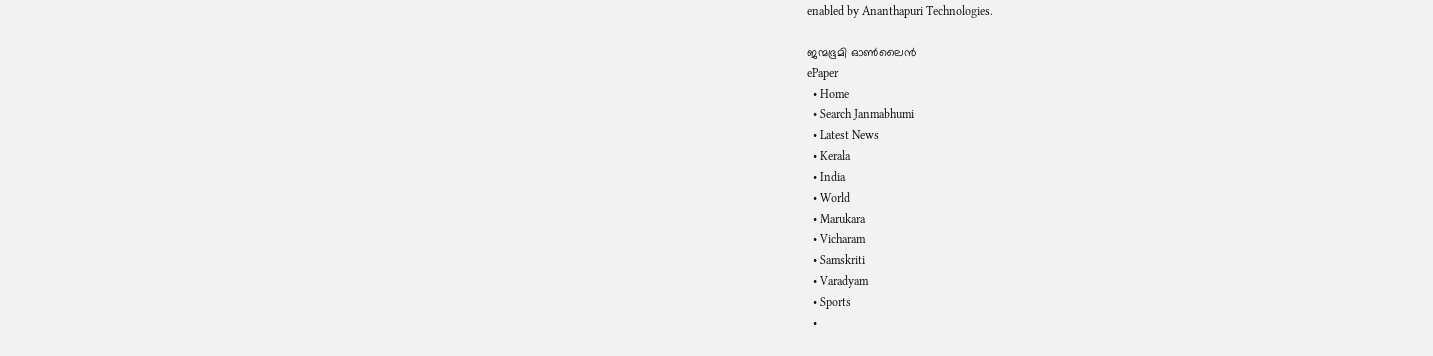enabled by Ananthapuri Technologies.

ജന്മഭൂമി ഓണ്‍ലൈന്‍
ePaper
  • Home
  • Search Janmabhumi
  • Latest News
  • Kerala
  • India
  • World
  • Marukara
  • Vicharam
  • Samskriti
  • Varadyam
  • Sports
  •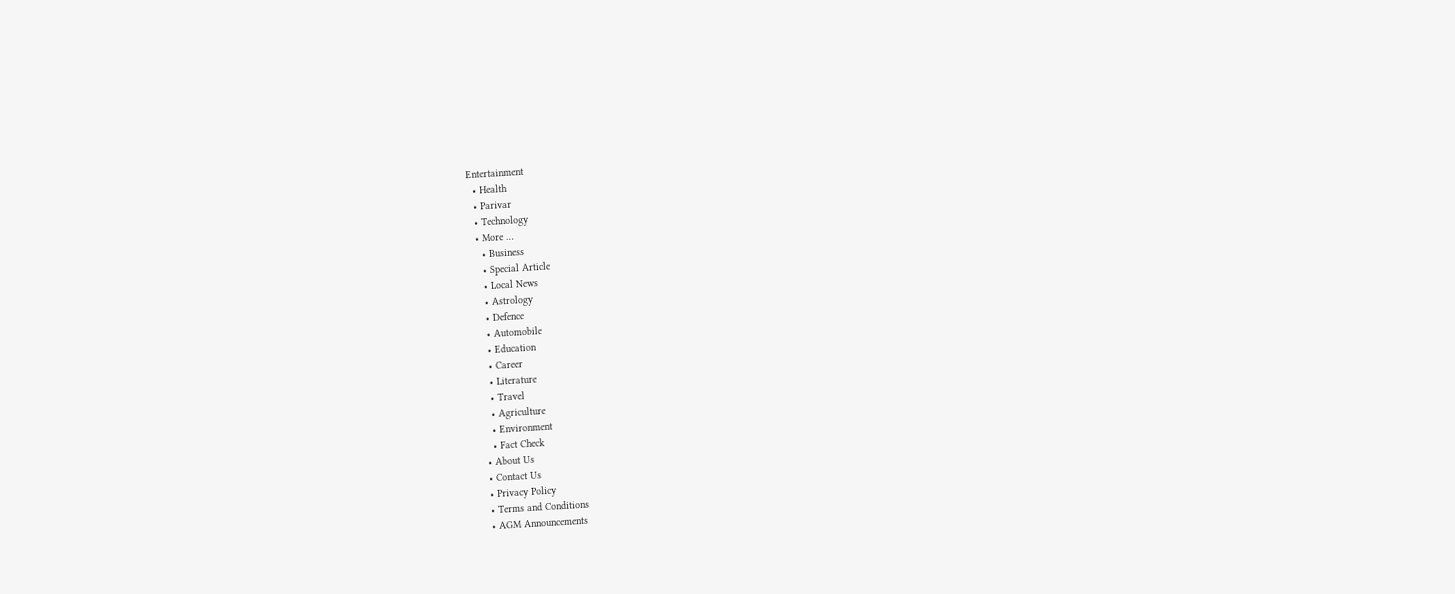Entertainment
  • Health
  • Parivar
  • Technology
  • More …
    • Business
    • Special Article
    • Local News
    • Astrology
    • Defence
    • Automobile
    • Education
    • Career
    • Literature
    • Travel
    • Agriculture
    • Environment
    • Fact Check
  • About Us
  • Contact Us
  • Privacy Policy
  • Terms and Conditions
  • AGM Announcements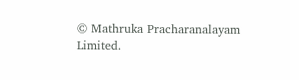© Mathruka Pracharanalayam Limited.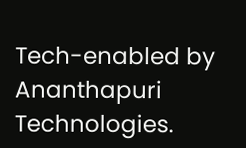Tech-enabled by Ananthapuri Technologies.